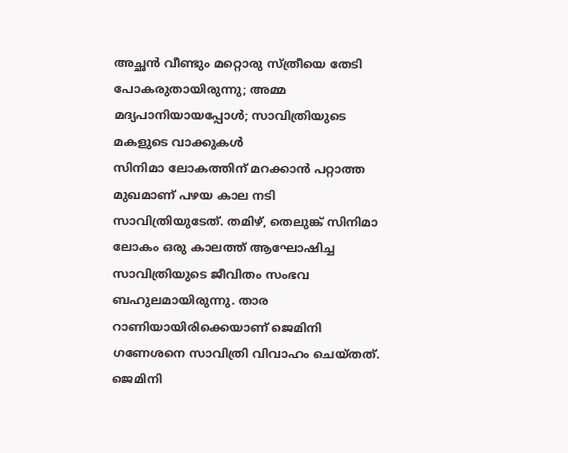അച്ഛൻ വീണ്ടും മറ്റൊരു സ്ത്രീയെ തേടി പോകരുതായിരുന്നു; അമ്മ മദ്യപാനിയായപ്പോൾ; സാവിത്രിയുടെ മകളുടെ വാക്കുകൾ
സിനിമാ ലോകത്തിന് മറക്കാൻ പറ്റാത്ത മുഖമാണ് പഴയ കാല നടി സാവിത്രിയുടേത്. തമിഴ്, തെലുങ്ക് സിനിമാ ലോകം ഒരു കാലത്ത് ആഘോഷിച്ച സാവിത്രിയുടെ ജീവിതം സംഭവ ബഹുലമായിരുന്നു. താര റാണിയായിരിക്കെയാണ് ജെമിനി ഗണേശനെ സാവിത്രി വിവാഹം ചെയ്തത്. ജെമിനി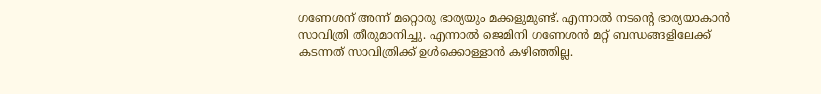ഗണേശന് അന്ന് മറ്റൊരു ഭാര്യയും മക്കളുമുണ്ട്. എന്നാൽ നടന്റെ ഭാര്യയാകാൻ സാവിത്രി തീരുമാനിച്ചു. എന്നാൽ ജെമിനി ഗണേശൻ മറ്റ് ബന്ധങ്ങളിലേക്ക് കടന്നത് സാവിത്രിക്ക് ഉൾക്കൊള്ളാൻ കഴിഞ്ഞില്ല.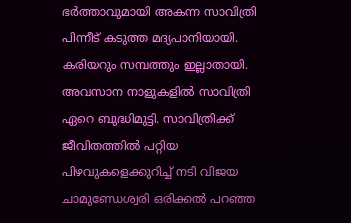ഭർത്താവുമായി അകന്ന സാവിത്രി പിന്നീട് കടുത്ത മദ്യപാനിയായി. കരിയറും സമ്പത്തും ഇല്ലാതായി. അവസാന നാളുകളിൽ സാവിത്രി ഏറെ ബുദ്ധിമുട്ടി. സാവിത്രിക്ക് ജീവിതത്തിൽ പറ്റിയ പിഴവുകളെക്കുറിച്ച് നടി വിജയ ചാമുണ്ഡേശ്വരി ഒരിക്കൽ പറഞ്ഞ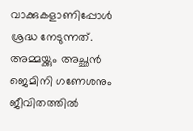വാക്കുകളാണിപ്പോൾ ശ്രദ്ധ നേടുന്നത്. അമ്മയ്ക്കും അച്ഛൻ ജെമിനി ഗണേശനും ജീവിതത്തിൽ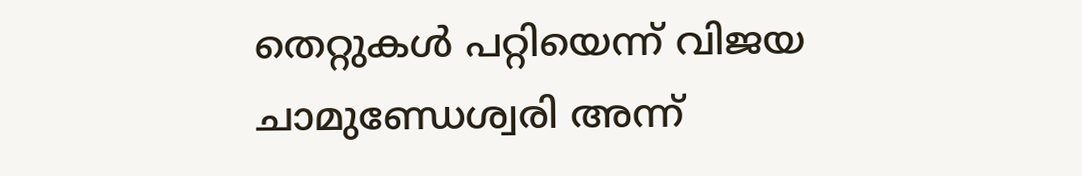തെറ്റുകൾ പറ്റിയെന്ന് വിജയ ചാമുണ്ഡേശ്വരി അന്ന്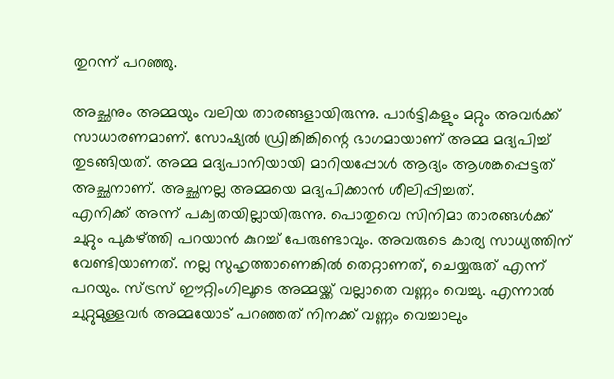തുറന്ന് പറഞ്ഞു.

അച്ഛനും അമ്മയും വലിയ താരങ്ങളായിരുന്നു. പാർട്ടികളും മറ്റും അവർക്ക് സാധാരണമാണ്. സോഷ്യൽ ഡ്രിങ്കിങ്കിന്റെ ഭാഗമായാണ് അമ്മ മദ്യപിച്ച് തുടങ്ങിയത്. അമ്മ മദ്യപാനിയായി മാറിയപ്പോൾ ആദ്യം ആശങ്കപ്പെട്ടത് അച്ഛനാണ്. അച്ഛനല്ല അമ്മയെ മദ്യപിക്കാൻ ശീലിപ്പിച്ചത്.
എനിക്ക് അന്ന് പക്വതയില്ലായിരുന്നു. പൊതുവെ സിനിമാ താരങ്ങൾക്ക് ചുറ്റും പുകഴ്ത്തി പറയാൻ കുറച്ച് പേരുണ്ടാവും. അവരുടെ കാര്യ സാധ്യത്തിന് വേണ്ടിയാണത്. നല്ല സുഹൃത്താണെങ്കിൽ തെറ്റാണത്, ചെയ്യരുത് എന്ന് പറയും. സ്ട്രസ് ഈറ്റിംഗിലൂടെ അമ്മയ്ക്ക് വല്ലാതെ വണ്ണം വെച്ചു. എന്നാൽ ചുറ്റുമുള്ളവർ അമ്മയോട് പറഞ്ഞത് നിനക്ക് വണ്ണം വെച്ചാലും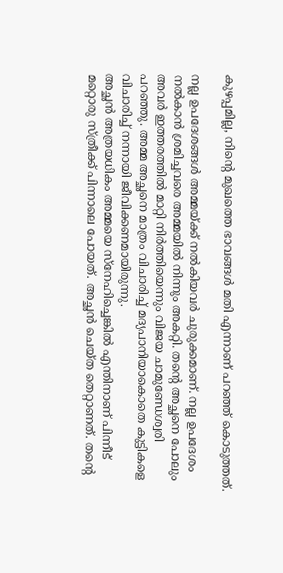കുഴപ്പമില്ല, നിന്റെ മുഖത്തെ ഭാവങ്ങൾ മതി എന്നാണ് പറഞ്ഞ് കൊടുത്തത്.

നല്ല ഉപദേശങ്ങൾ അമ്മയ്ക്ക് നൽകിയവർ ചുരുക്കമാണ്. നല്ല ഉപദേശം നൽകാൻ ശ്രമിച്ചവരെ അമ്മയിൽ നിന്നും അകറ്റി. തന്റെ അച്ഛനെ പോലും അവർ ഇത്തരത്തിൽ മാറ്റി നിർത്തിയെന്നും വിജയ ചാമുണ്ഡേശ്വരി പറഞ്ഞു. അമ്മ അച്ഛനെ മാത്രം വിചാരിച്ച് മദ്യപാനിയാകൊതെ കുട്ടികളെ വിചാരിച്ച് നന്നായി ജീവിക്കണമായിരുന്നു.
അച്ഛൻ അത്രയധികം അമ്മയെ സ്നേഹിച്ചെങ്കിൽ എന്തിനാണ് പിന്നീട് മറ്റൊരു സ്ത്രീക്ക് പിന്നാലെ പോയത്. അച്ഛൻ ചെയ്ത തെറ്റാണത്. തന്റെ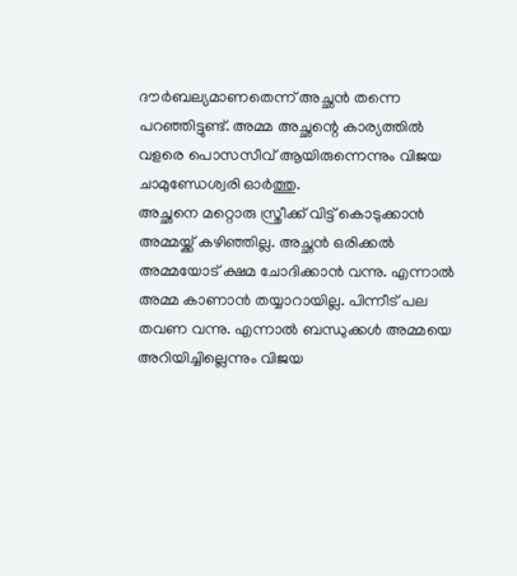ദൗർബല്യമാണതെന്ന് അച്ഛൻ തന്നെ പറഞ്ഞിട്ടുണ്ട്. അമ്മ അച്ഛന്റെ കാര്യത്തിൽ വളരെ പൊസസീവ് ആയിരുന്നെന്നും വിജയ ചാമുണ്ഡേശ്വരി ഓർത്തു.
അച്ഛനെ മറ്റൊരു സ്ത്രീക്ക് വിട്ട് കൊടുക്കാൻ അമ്മയ്ക്ക് കഴിഞ്ഞില്ല. അച്ഛൻ ഒരിക്കൽ അമ്മയോട് ക്ഷമ ചോദിക്കാൻ വന്നു. എന്നാൽ അമ്മ കാണാൻ തയ്യാറായില്ല. പിന്നീട് പല തവണ വന്നു. എന്നാൽ ബന്ധുക്കൾ അമ്മയെ അറിയിച്ചില്ലെന്നും വിജയ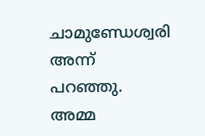ചാമുണ്ഡേശ്വരി അന്ന് പറഞ്ഞു. അമ്മ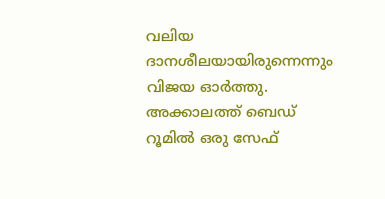വലിയ ദാനശീലയായിരുന്നെന്നും വിജയ ഓർത്തു.
അക്കാലത്ത് ബെഡ് റൂമിൽ ഒരു സേഫ്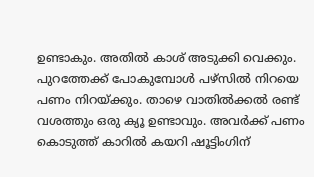ഉണ്ടാകും. അതിൽ കാശ് അടുക്കി വെക്കും. പുറത്തേക്ക് പോകുമ്പോൾ പഴ്സിൽ നിറയെ പണം നിറയ്ക്കും. താഴെ വാതിൽക്കൽ രണ്ട് വശത്തും ഒരു ക്യൂ ഉണ്ടാവും. അവർക്ക് പണം കൊടുത്ത് കാറിൽ കയറി ഷൂട്ടിംഗിന്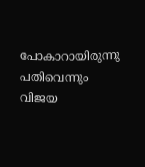പോകാറായിരുന്നു പതിവെന്നും വിജയ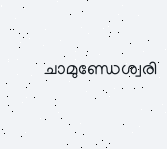ചാമുണ്ഡേശ്വരി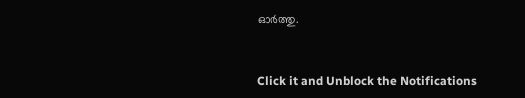ഓർത്തു.


Click it and Unblock the Notifications